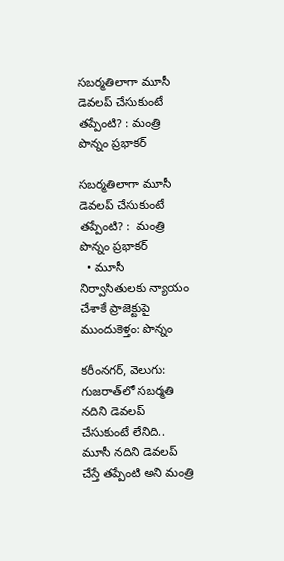సబర్మతిలాగా మూసీ డెవలప్ చేసుకుంటే తప్పేంటి? : మంత్రి పొన్నం ప్రభాకర్

సబర్మతిలాగా మూసీ డెవలప్ చేసుకుంటే తప్పేంటి? :  మంత్రి పొన్నం ప్రభాకర్
  • మూసీ నిర్వాసితులకు న్యాయం చేశాకే ప్రాజెక్టుపై ముందుకెళ్తం: పొన్నం

కరీంనగర్‌‌‌‌‌‌‌‌, వెలుగు: గుజరాత్‌‌‌‌లో సబర్మతి నదిని డెవలప్ చేసుకుంటే లేనిది.. మూసీ నదిని డెవలప్ చేస్తే తప్పేంటి అని మంత్రి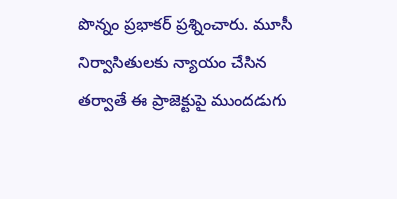పొన్నం ప్రభాకర్ ప్రశ్నించారు. మూసీ నిర్వాసితులకు న్యాయం చేసిన తర్వాతే ఈ ప్రాజెక్టుపై ముందడుగు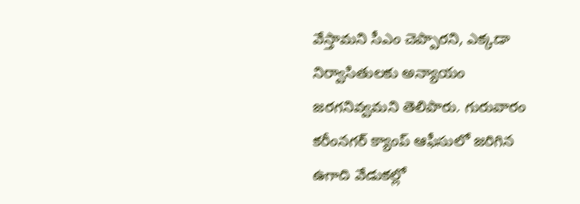వేస్తామని సీఎం చెప్పారని, ఎక్కడా నిర్వాసితులకు అన్యాయం జరగనివ్వమని తెలిపారు. గురువారం కరీంనగర్ క్యాంప్ ఆఫీసులో జరిగిన ఉగాది వేడుకల్లో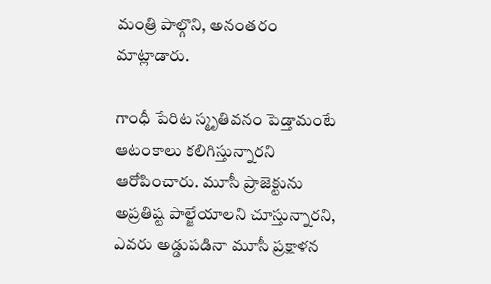మంత్రి పాల్గొని, అనంతరం మాట్లాడారు.

గాంధీ పేరిట స్మృతివనం పెడ్తామంటే ఆటంకాలు కలిగిస్తున్నారని ఆరోపించారు. మూసీ ప్రాజెక్టును అప్రతిష్ట పాల్జేయాలని చూస్తున్నారని, ఎవరు అడ్డుపడినా మూసీ ప్రక్షాళన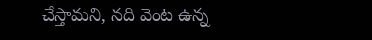చేస్తామని, నది వెంట ఉన్న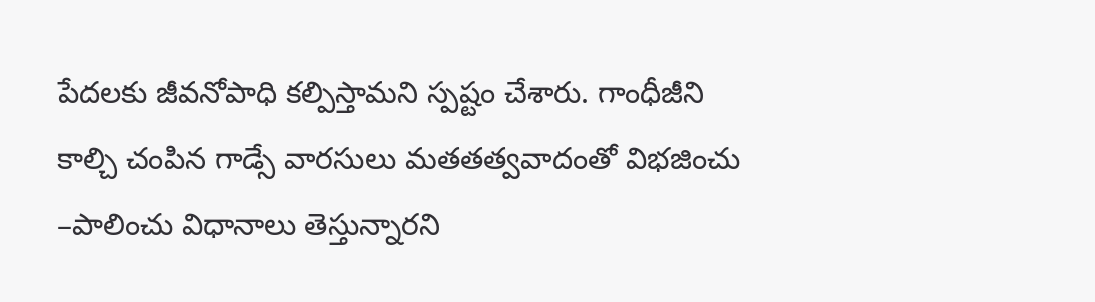పేదలకు జీవనోపాధి కల్పిస్తామని స్పష్టం చేశారు. గాంధీజీని కాల్చి చంపిన గాడ్సే వారసులు మతతత్వవాదంతో విభజించు –పాలించు విధానాలు తెస్తున్నారని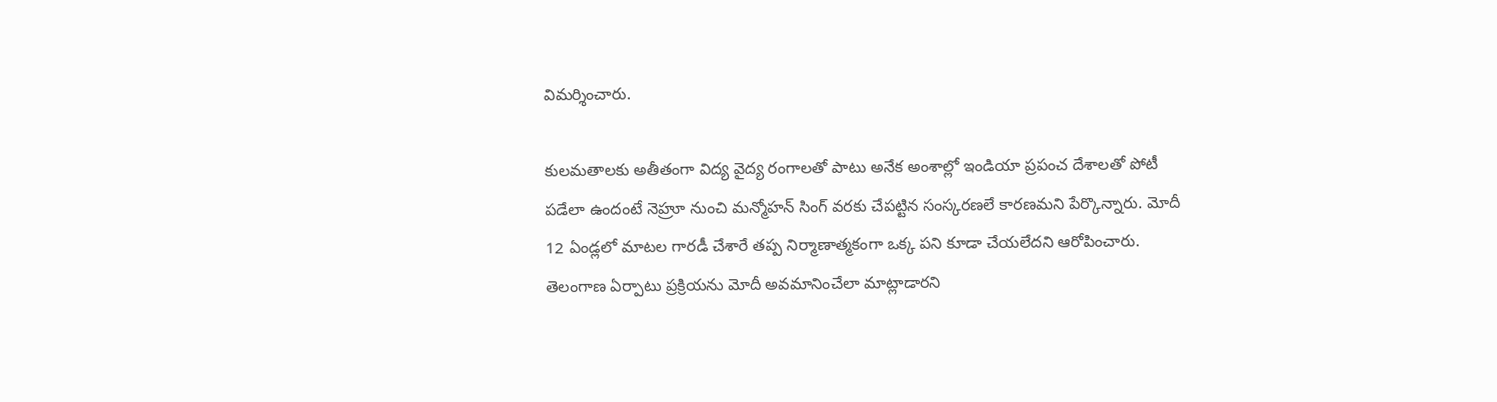విమర్శించారు.

కులమతాలకు అతీతంగా విద్య వైద్య రంగాలతో పాటు అనేక అంశాల్లో ఇండియా ప్రపంచ దేశాలతో పోటీ పడేలా ఉందంటే నెహ్రూ నుంచి మన్మోహన్ సింగ్ వరకు చేపట్టిన సంస్కరణలే కారణమని పేర్కొన్నారు. మోదీ 12 ఏండ్లలో మాటల గారడీ చేశారే తప్ప నిర్మాణాత్మకంగా ఒక్క పని కూడా చేయలేదని ఆరోపించారు. తెలంగాణ ఏర్పాటు ప్రక్రియను మోదీ అవమానించేలా మాట్లాడారని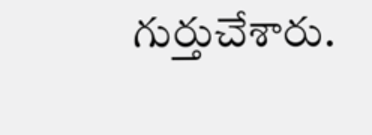గుర్తుచేశారు.